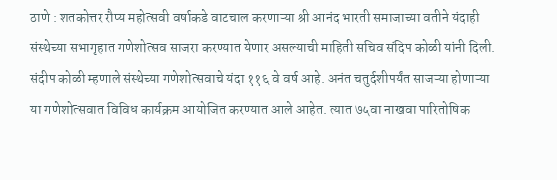ठाणे : शतकोत्तर रौप्य महोत्सवी वर्षाकडे वाटचाल करणाऱ्या श्री आनंद भारती समाजाच्या वतीने यंदाही संस्थेच्या सभागृहात गणेशोत्सव साजरा करण्यात येणार असल्याची माहिती सचिव संदिप कोळी यांनी दिली. संदीप कोळी म्हणाले संस्थेच्या गणेशोत्सवाचे यंदा ११६ वे वर्ष आहे. अनंत चतुर्दशीपर्यंत साजऱ्या होणाऱ्या या गणेशोत्सवात विविध कार्यक्रम आयोजित करण्यात आले आहेत. त्यात ७५वा नाखवा पारितोषिक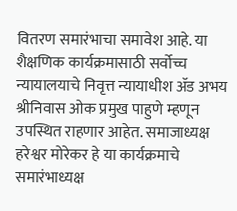वितरण समारंभाचा समावेश आहे. या शैक्षणिक कार्यक्रमासाठी सर्वोच्च न्यायालयाचे निवृत्त न्यायाधीश ॲड अभय श्रीनिवास ओक प्रमुख पाहुणे म्हणून उपस्थित राहणार आहेत. समाजाध्यक्ष हरेश्वर मोरेकर हे या कार्यक्रमाचे समारंभाध्यक्ष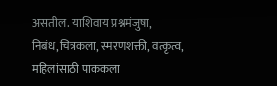असतील. याशिवाय प्रश्नमंजुषा, निबंध,चित्रकला, स्मरणशक्ती, वत्कृत्व, महिलांसाठी पाककला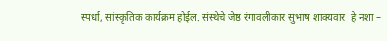स्पर्धा, सांस्कृतिक कार्यक्रम होईल. संस्थेचे जेष्ठ रंगावलीकार सुभाष शाक्यवार  हे नशा –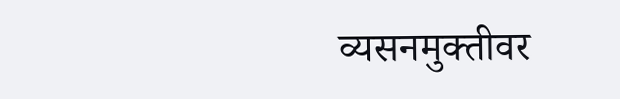व्यसनमुक्तीवर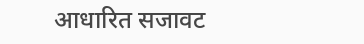आधारित सजावट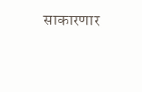साकारणार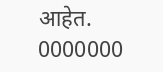आहेत.
0000000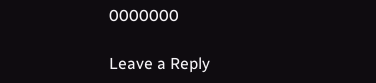0000000

Leave a Reply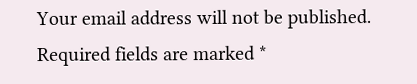Your email address will not be published. Required fields are marked *